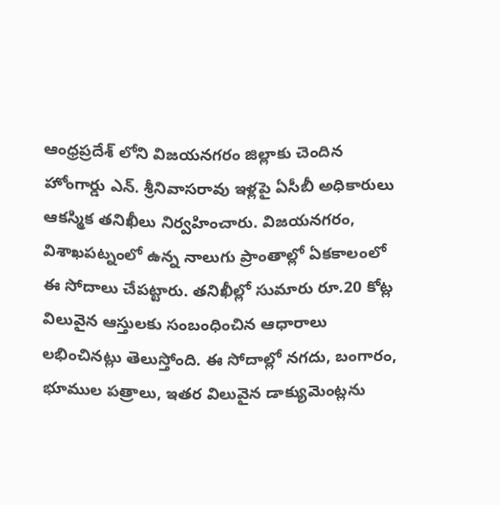ఆంధ్రప్రదేశ్ లోని విజయనగరం జిల్లాకు చెందిన హోంగార్డు ఎన్. శ్రీనివాసరావు ఇళ్లపై ఏసీబీ అధికారులు ఆకస్మిక తనిఖీలు నిర్వహించారు. విజయనగరం, విశాఖపట్నంలో ఉన్న నాలుగు ప్రాంతాల్లో ఏకకాలంలో ఈ సోదాలు చేపట్టారు. తనిఖీల్లో సుమారు రూ.20 కోట్ల విలువైన ఆస్తులకు సంబంధించిన ఆధారాలు లభించినట్లు తెలుస్తోంది. ఈ సోదాల్లో నగదు, బంగారం, భూముల పత్రాలు, ఇతర విలువైన డాక్యుమెంట్లను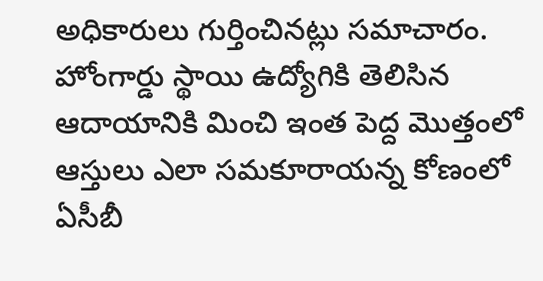అధికారులు గుర్తించినట్లు సమాచారం. హోంగార్డు స్థాయి ఉద్యోగికి తెలిసిన ఆదాయానికి మించి ఇంత పెద్ద మొత్తంలో ఆస్తులు ఎలా సమకూరాయన్న కోణంలో ఏసీబీ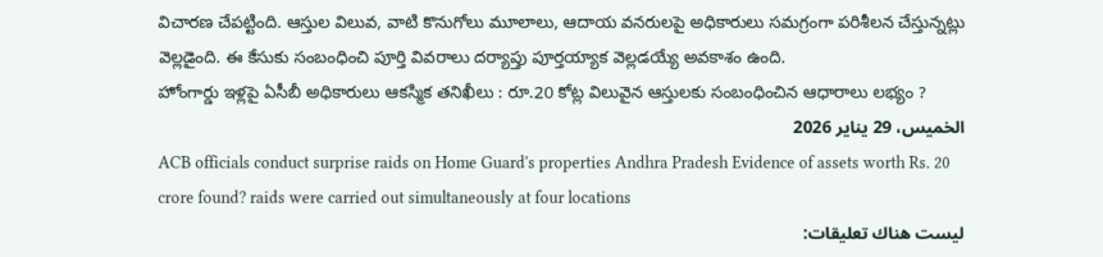విచారణ చేపట్టింది. ఆస్తుల విలువ, వాటి కొనుగోలు మూలాలు, ఆదాయ వనరులపై అధికారులు సమగ్రంగా పరిశీలన చేస్తున్నట్లు వెల్లడైంది. ఈ కేసుకు సంబంధించి పూర్తి వివరాలు దర్యాప్తు పూర్తయ్యాక వెల్లడయ్యే అవకాశం ఉంది.
హోంగార్డు ఇళ్లపై ఏసీబీ అధికారులు ఆకస్మిక తనిఖీలు : రూ.20 కోట్ల విలువైన ఆస్తులకు సంబంధించిన ఆధారాలు లభ్యం ?
الخميس، 29 يناير 2026
ACB officials conduct surprise raids on Home Guard's properties Andhra Pradesh Evidence of assets worth Rs. 20 crore found? raids were carried out simultaneously at four locations
ليست هناك تعليقات: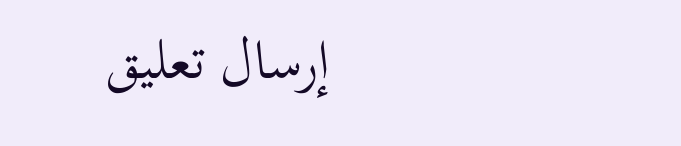إرسال تعليق